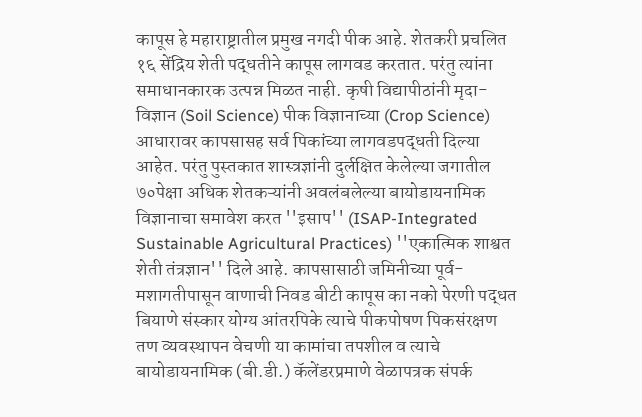कापूस हे महाराष्ट्रातील प्रमुख नगदी पीक आहे. शेतकरी प्रचलित १६ सेंद्रिय शेती पद्धतीने कापूस लागवड करतात. परंतु त्यांना समाधानकारक उत्पन्न मिळत नाही. कृषी विद्यापीठांनी मृदा-विज्ञान (Soil Science) पीक विज्ञानाच्या (Crop Science) आधारावर कापसासह सर्व पिकांच्या लागवडपद्धती दिल्या आहेत. परंतु पुस्तकात शास्त्रज्ञांनी दुर्लक्षित केलेल्या जगातील ७०पेक्षा अधिक शेतकऱ्यांनी अवलंबलेल्या बायोडायनामिक विज्ञानाचा समावेश करत ''इसाप'' (ISAP-Integrated Sustainable Agricultural Practices) ''एकात्मिक शाश्वत शेती तंत्रज्ञान'' दिले आहे. कापसासाठी जमिनीच्या पूर्व-मशागतीपासून वाणाची निवड बीटी कापूस का नको पेरणी पद्धत बियाणे संस्कार योग्य आंतरपिके त्याचे पीकपोषण पिकसंरक्षण तण व्यवस्थापन वेचणी या कामांचा तपशील व त्याचे बायोडायनामिक (बी.डी.) कॅलेंडरप्रमाणे वेळापत्रक संपर्क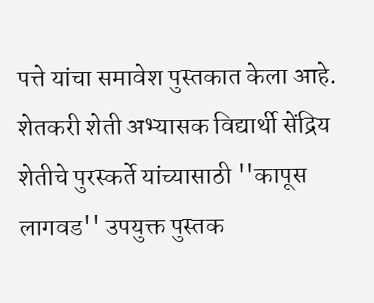पत्ते यांचा समावेश पुस्तकात केला आहे. शेतकरी शेती अभ्यासक विद्यार्थी सेंद्रिय शेतीचे पुरस्कर्ते यांच्यासाठी ''कापूस लागवड'' उपयुक्त पुस्तक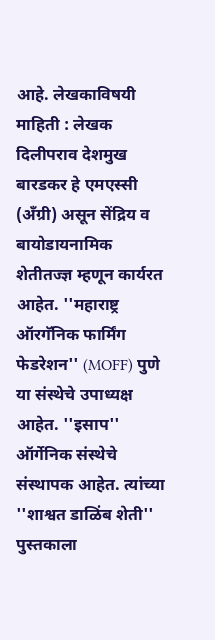आहे. लेखकाविषयी माहिती : लेखक दिलीपराव देशमुख बारडकर हे एमएस्सी (अँग्री) असून सेंद्रिय व बायोडायनामिक शेतीतज्ज्ञ म्हणून कार्यरत आहेत. ''महाराष्ट्र ऑरगॅनिक फार्मिंग फेडरेशन'' (MOFF) पुणे या संस्थेचे उपाध्यक्ष आहेत. ''इसाप'' ऑर्गेनिक संस्थेचे संस्थापक आहेत. त्यांच्या ''शाश्वत डाळिंब शेती'' पुस्तकाला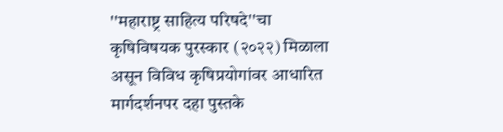''महाराष्ट्र साहित्य परिषदे''चा कृषिविषयक पुरस्कार (२०२२) मिळाला असून विविध कृषिप्रयोगांवर आधारित मार्गदर्शनपर दहा पुस्तके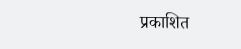प्रकाशित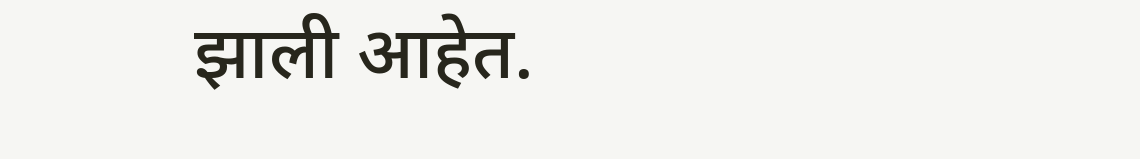झाली आहेत.